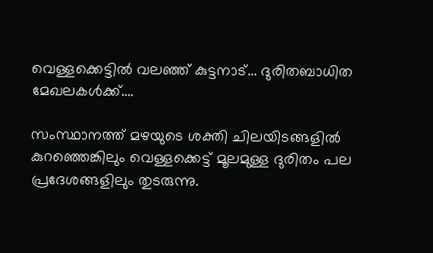വെള്ളക്കെട്ടിൽ വലഞ്ഞ് കുട്ടനാട്… ദുരിതബാധിത മേഖലകൾക്ക്….

സംസ്ഥാനത്ത് മഴയുടെ ശക്തി ചിലയിടങ്ങളിൽ കുറഞ്ഞെങ്കിലും വെള്ളക്കെട്ട് മൂലമുള്ള ദുരിതം പല പ്രദേശങ്ങളിലും തുടരുന്നു.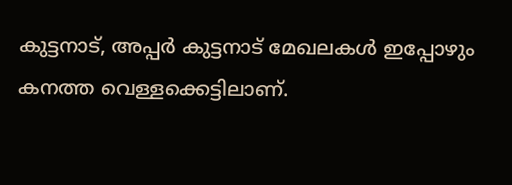കുട്ടനാട്, അപ്പർ കുട്ടനാട് മേഖലകൾ ഇപ്പോഴും കനത്ത വെള്ളക്കെട്ടിലാണ്.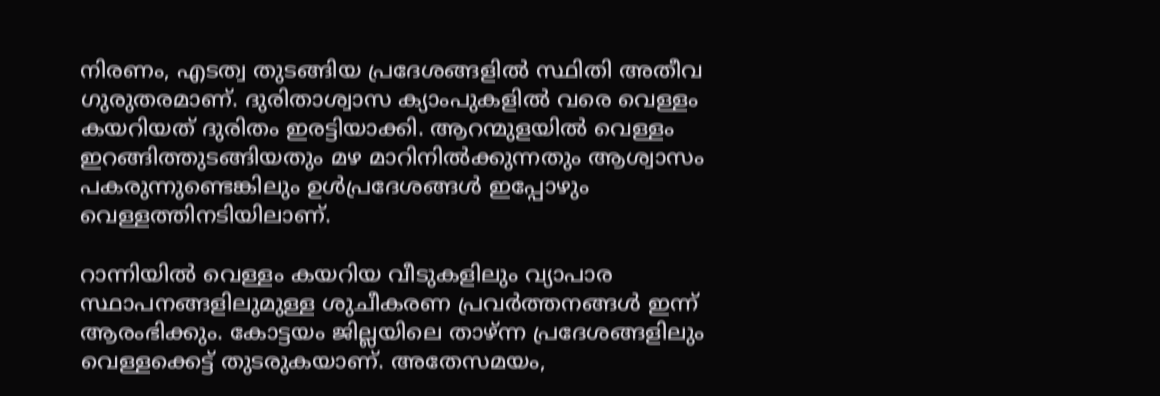നിരണം, എടത്വ തുടങ്ങിയ പ്രദേശങ്ങളിൽ സ്ഥിതി അതീവ ഗുരുതരമാണ്. ദുരിതാശ്വാസ ക്യാംപുകളിൽ വരെ വെള്ളം കയറിയത് ദുരിതം ഇരട്ടിയാക്കി. ആറന്മുളയിൽ വെള്ളം ഇറങ്ങിത്തുടങ്ങിയതും മഴ മാറിനിൽക്കുന്നതും ആശ്വാസം പകരുന്നുണ്ടെങ്കിലും ഉൾപ്രദേശങ്ങൾ ഇപ്പോഴും വെള്ളത്തിനടിയിലാണ്.

റാന്നിയിൽ വെള്ളം കയറിയ വീടുകളിലും വ്യാപാര സ്ഥാപനങ്ങളിലുമുള്ള ശുചീകരണ പ്രവർത്തനങ്ങൾ ഇന്ന് ആരംഭിക്കും. കോട്ടയം ജില്ലയിലെ താഴ്ന്ന പ്രദേശങ്ങളിലും വെള്ളക്കെട്ട് തുടരുകയാണ്. അതേസമയം,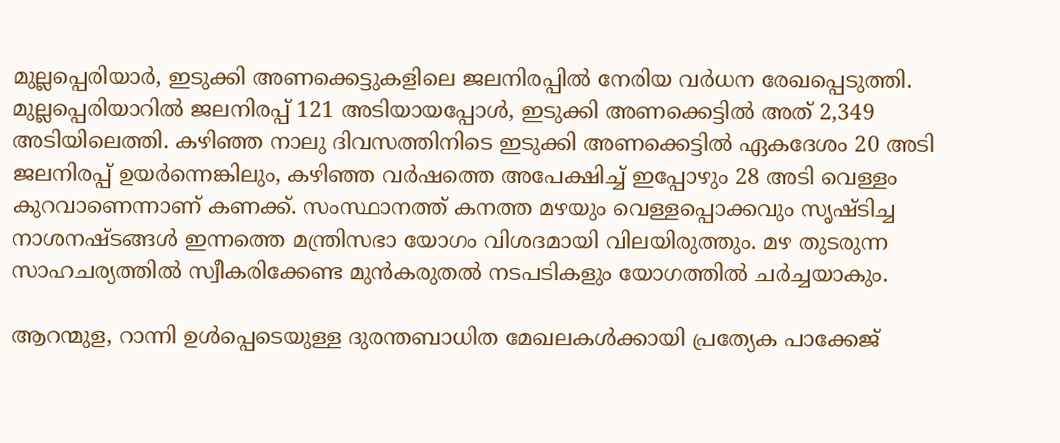മുല്ലപ്പെരിയാർ, ഇടുക്കി അണക്കെട്ടുകളിലെ ജലനിരപ്പിൽ നേരിയ വർധന രേഖപ്പെടുത്തി. മുല്ലപ്പെരിയാറിൽ ജലനിരപ്പ് 121 അടിയായപ്പോൾ, ഇടുക്കി അണക്കെട്ടിൽ അത് 2,349 അടിയിലെത്തി. കഴിഞ്ഞ നാലു ദിവസത്തിനിടെ ഇടുക്കി അണക്കെട്ടിൽ ഏകദേശം 20 അടി ജലനിരപ്പ് ഉയർന്നെങ്കിലും, കഴിഞ്ഞ വർഷത്തെ അപേക്ഷിച്ച് ഇപ്പോഴും 28 അടി വെള്ളം കുറവാണെന്നാണ് കണക്ക്. സംസ്ഥാനത്ത് കനത്ത മഴയും വെള്ളപ്പൊക്കവും സൃഷ്ടിച്ച നാശനഷ്ടങ്ങൾ ഇന്നത്തെ മന്ത്രിസഭാ യോഗം വിശദമായി വിലയിരുത്തും. മഴ തുടരുന്ന സാഹചര്യത്തിൽ സ്വീകരിക്കേണ്ട മുൻകരുതൽ നടപടികളും യോഗത്തിൽ ചർച്ചയാകും.

ആറന്മുള, റാന്നി ഉൾപ്പെടെയുള്ള ദുരന്തബാധിത മേഖലകൾക്കായി പ്രത്യേക പാക്കേജ്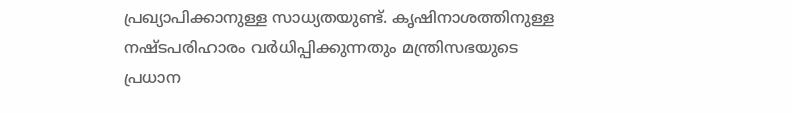പ്രഖ്യാപിക്കാനുള്ള സാധ്യതയുണ്ട്. കൃഷിനാശത്തിനുള്ള നഷ്ടപരിഹാരം വർധിപ്പിക്കുന്നതും മന്ത്രിസഭയുടെ പ്രധാന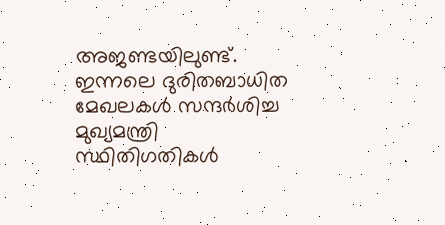അജണ്ടയിലുണ്ട്. ഇന്നലെ ദുരിതബാധിത മേഖലകൾ സന്ദർശിച്ച മുഖ്യമന്ത്രി സ്ഥിതിഗതികൾ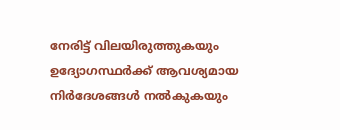നേരിട്ട് വിലയിരുത്തുകയും ഉദ്യോഗസ്ഥർക്ക് ആവശ്യമായ നിർദേശങ്ങൾ നൽകുകയും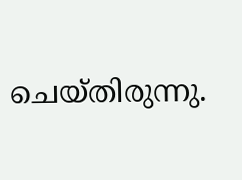ചെയ്തിരുന്നു.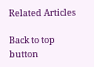Related Articles

Back to top button